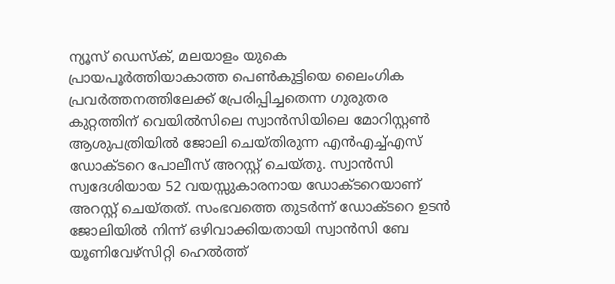ന്യൂസ് ഡെസ്ക്, മലയാളം യുകെ
പ്രായപൂർത്തിയാകാത്ത പെൺകുട്ടിയെ ലൈംഗിക പ്രവർത്തനത്തിലേക്ക് പ്രേരിപ്പിച്ചതെന്ന ഗുരുതര കുറ്റത്തിന് വെയിൽസിലെ സ്വാൻസിയിലെ മോറിസ്റ്റൺ ആശുപത്രിയിൽ ജോലി ചെയ്തിരുന്ന എൻഎച്ച്എസ് ഡോക്ടറെ പോലീസ് അറസ്റ്റ് ചെയ്തു. സ്വാൻസി സ്വദേശിയായ 52 വയസ്സുകാരനായ ഡോക്ടറെയാണ് അറസ്റ്റ് ചെയ്തത്. സംഭവത്തെ തുടർന്ന് ഡോക്ടറെ ഉടൻ ജോലിയിൽ നിന്ന് ഒഴിവാക്കിയതായി സ്വാൻസി ബേ യൂണിവേഴ്സിറ്റി ഹെൽത്ത്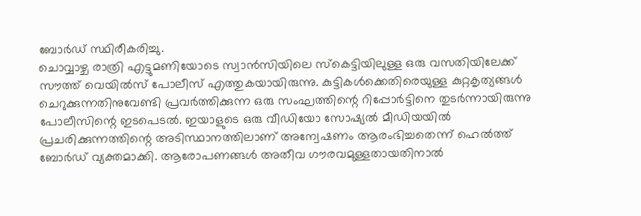ബോർഡ് സ്ഥിരീകരിച്ചു.
ചൊവ്വാഴ്ച രാത്രി എട്ടുമണിയോടെ സ്വാൻസിയിലെ സ്കെട്ടിയിലുള്ള ഒരു വസതിയിലേക്ക് സൗത്ത് വെയിൽസ് പോലീസ് എത്തുകയായിരുന്നു. കുട്ടികൾക്കെതിരെയുള്ള കുറ്റകൃത്യങ്ങൾ ചെറുക്കുന്നതിനുവേണ്ടി പ്രവർത്തിക്കുന്ന ഒരു സംഘത്തിന്റെ റിപ്പോർട്ടിനെ തുടർന്നായിരുന്നു പോലീസിന്റെ ഇടപെടൽ. ഇയാളുടെ ഒരു വീഡിയോ സോഷ്യൽ മീഡിയയിൽ പ്രചരിക്കുന്നത്തിന്റെ അടിസ്ഥാനത്തിലാണ് അന്വേഷണം ആരംഭിച്ചതെന്ന് ഹെൽത്ത് ബോർഡ് വ്യക്തമാക്കി. ആരോപണങ്ങൾ അതീവ ഗൗരവമുള്ളതായതിനാൽ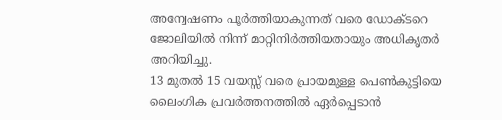അന്വേഷണം പൂർത്തിയാകുന്നത് വരെ ഡോക്ടറെ ജോലിയിൽ നിന്ന് മാറ്റിനിർത്തിയതായും അധികൃതർ അറിയിച്ചു.
13 മുതൽ 15 വയസ്സ് വരെ പ്രായമുള്ള പെൺകുട്ടിയെ ലൈംഗിക പ്രവർത്തനത്തിൽ ഏർപ്പെടാൻ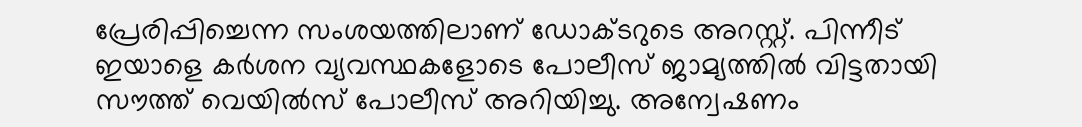പ്രേരിപ്പിച്ചെന്ന സംശയത്തിലാണ് ഡോക്ടറുടെ അറസ്റ്റ്. പിന്നീട് ഇയാളെ കർശന വ്യവസ്ഥകളോടെ പോലീസ് ജാമ്യത്തിൽ വിട്ടതായി സൗത്ത് വെയിൽസ് പോലീസ് അറിയിച്ചു. അന്വേഷണം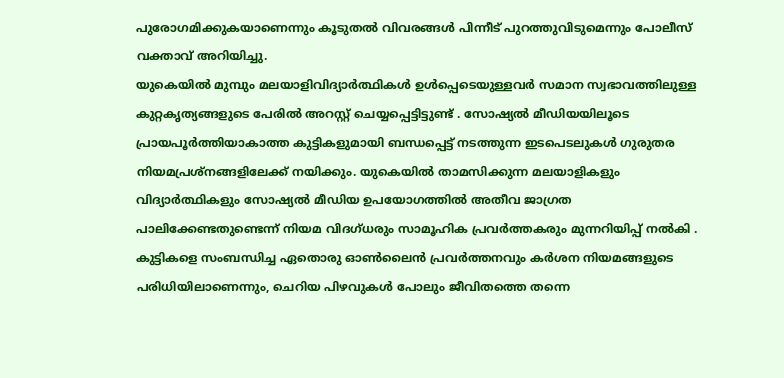പുരോഗമിക്കുകയാണെന്നും കൂടുതൽ വിവരങ്ങൾ പിന്നീട് പുറത്തുവിടുമെന്നും പോലീസ് വക്താവ് അറിയിച്ചു.
യുകെയിൽ മുമ്പും മലയാളിവിദ്യാർത്ഥികൾ ഉൾപ്പെടെയുള്ളവർ സമാന സ്വഭാവത്തിലുള്ള കുറ്റകൃത്യങ്ങളുടെ പേരിൽ അറസ്റ്റ് ചെയ്യപ്പെട്ടിട്ടുണ്ട് . സോഷ്യൽ മീഡിയയിലൂടെ പ്രായപൂർത്തിയാകാത്ത കുട്ടികളുമായി ബന്ധപ്പെട്ട് നടത്തുന്ന ഇടപെടലുകൾ ഗുരുതര നിയമപ്രശ്നങ്ങളിലേക്ക് നയിക്കും. യുകെയിൽ താമസിക്കുന്ന മലയാളികളും വിദ്യാർത്ഥികളും സോഷ്യൽ മീഡിയ ഉപയോഗത്തിൽ അതീവ ജാഗ്രത പാലിക്കേണ്ടതുണ്ടെന്ന് നിയമ വിദഗ്ധരും സാമൂഹിക പ്രവർത്തകരും മുന്നറിയിപ്പ് നൽകി . കുട്ടികളെ സംബന്ധിച്ച ഏതൊരു ഓൺലൈൻ പ്രവർത്തനവും കർശന നിയമങ്ങളുടെ പരിധിയിലാണെന്നും, ചെറിയ പിഴവുകൾ പോലും ജീവിതത്തെ തന്നെ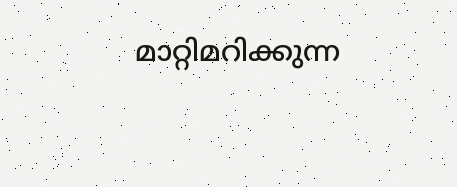മാറ്റിമറിക്കുന്ന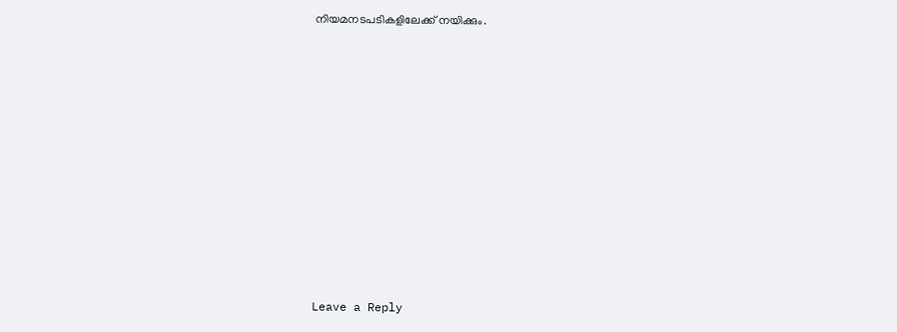നിയമനടപടികളിലേക്ക് നയിക്കും.











Leave a Reply